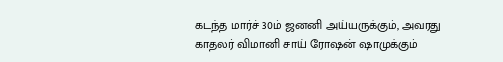கடந்த மார்ச் 30ம் ஜனனி அய்யருக்கும், அவரது காதலர் விமானி சாய் ரோஷன் ஷாமுக்கும்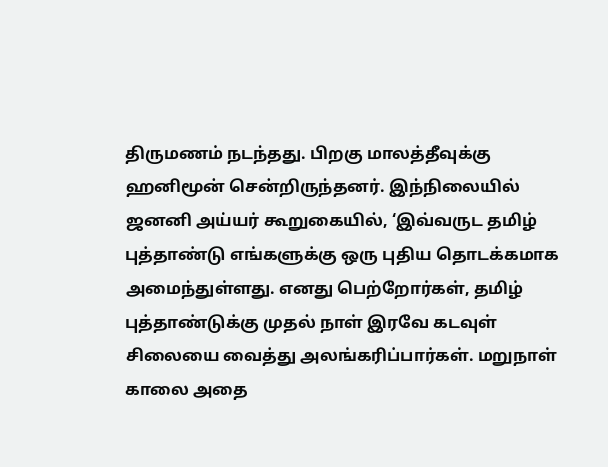திருமணம் நடந்தது. பிறகு மாலத்தீவுக்கு ஹனிமூன் சென்றிருந்தனர். இந்நிலையில் ஜனனி அய்யர் கூறுகையில், ‘இவ்வருட தமிழ் புத்தாண்டு எங்களுக்கு ஒரு புதிய தொடக்கமாக அமைந்துள்ளது. எனது பெற்றோர்கள், தமிழ் புத்தாண்டுக்கு முதல் நாள் இரவே கடவுள் சிலையை வைத்து அலங்கரிப்பார்கள். மறுநாள் காலை அதை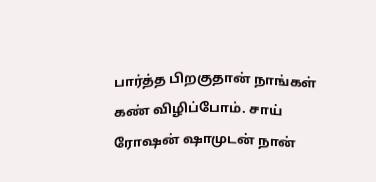பார்த்த பிறகுதான் நாங்கள் கண் விழிப்போம். சாய் ரோஷன் ஷாமுடன் நான்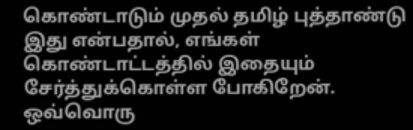கொண்டாடும் முதல் தமிழ் புத்தாண்டு இது என்பதால், எங்கள் கொண்டாட்டத்தில் இதையும் சேர்த்துக்கொள்ள போகிறேன்.
ஒவ்வொரு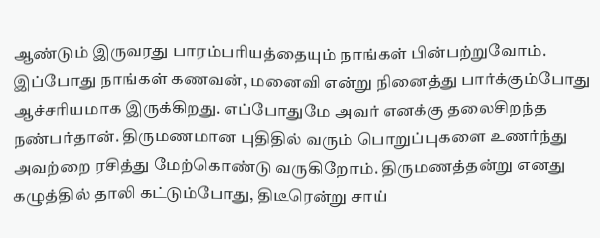ஆண்டும் இருவரது பாரம்பரியத்தையும் நாங்கள் பின்பற்றுவோம். இப்போது நாங்கள் கணவன், மனைவி என்று நினைத்து பார்க்கும்போது ஆச்சரியமாக இருக்கிறது. எப்போதுமே அவர் எனக்கு தலைசிறந்த நண்பர்தான். திருமணமான புதிதில் வரும் பொறுப்புகளை உணர்ந்து அவற்றை ரசித்து மேற்கொண்டு வருகிறோம். திருமணத்தன்று எனது கழுத்தில் தாலி கட்டும்போது, திடீரென்று சாய்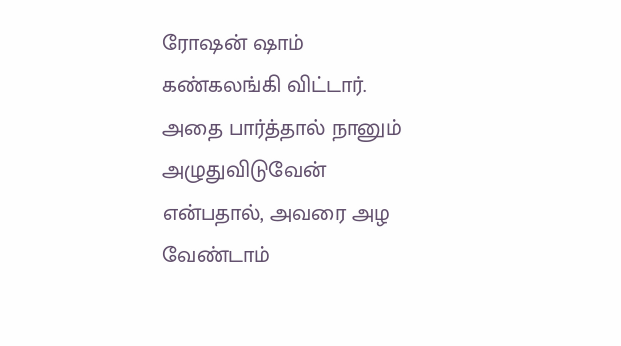ரோஷன் ஷாம் கண்கலங்கி விட்டார். அதை பார்த்தால் நானும் அழுதுவிடுவேன் என்பதால், அவரை அழ வேண்டாம்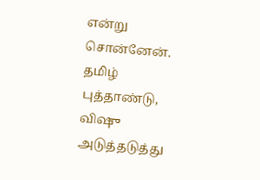என்று சொன்னேன். தமிழ் புத்தாண்டு, விஷு அடுத்தடுத்து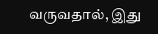வருவதால், இது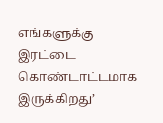எங்களுக்கு இரட்டை கொண்டாட்டமாக இருக்கிறது’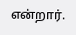என்றார்.